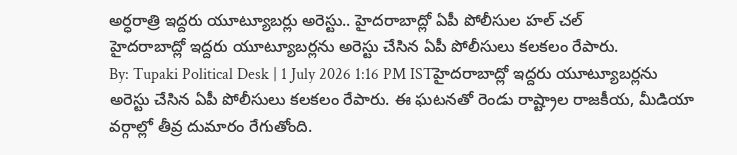అర్ధరాత్రి ఇద్దరు యూట్యూబర్లు అరెస్టు.. హైదరాబాద్లో ఏపీ పోలీసుల హల్ చల్
హైదరాబాద్లో ఇద్దరు యూట్యూబర్లను అరెస్టు చేసిన ఏపీ పోలీసులు కలకలం రేపారు.
By: Tupaki Political Desk | 1 July 2026 1:16 PM ISTహైదరాబాద్లో ఇద్దరు యూట్యూబర్లను అరెస్టు చేసిన ఏపీ పోలీసులు కలకలం రేపారు. ఈ ఘటనతో రెండు రాష్ట్రాల రాజకీయ, మీడియా వర్గాల్లో తీవ్ర దుమారం రేగుతోంది.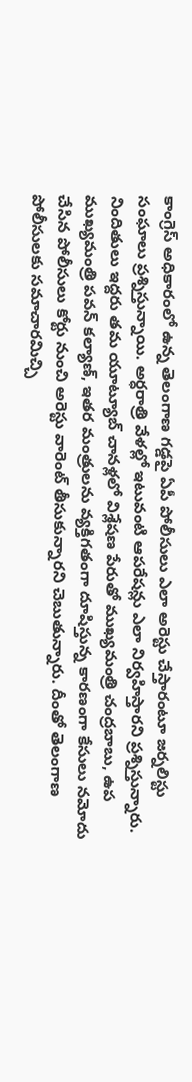కాంగ్రెస్ అధికారంలో ఉన్న తెలంగాణ గడ్డపై ఏపీ పోలీసులు ఎలా అరెస్టు చేస్తారంటూ జర్నలిస్టు సంఘాలు ప్రశ్నిస్తున్నాయి. అర్ధరాత్రి వేళల్లో ఇటువంటి ఆపరేషన్లు ఎలా నిర్వహిస్తారని ప్రశ్నిస్తున్నారు. నిందితులు ఇద్దరు తమ యూట్యూబ్ చానళ్లలో విశ్లేషణ పేరుతో ముఖ్యమంత్రి చంద్రబాబు, ఉప ముఖ్యమంత్రి పవన్ కల్యాణ్, ఇతర మంత్రులను వ్యక్తిగతంగా దూషిస్తున్న కారణంగా కేసులు నమోదు చేసిన పోలీసులు కోర్టు నుంచి అరెస్టు వారెంట్ తీసుకున్నారని చెబుతున్నారు. దీంతో తెలంగాణ పోలీసులకు సమాచారమిచ్చి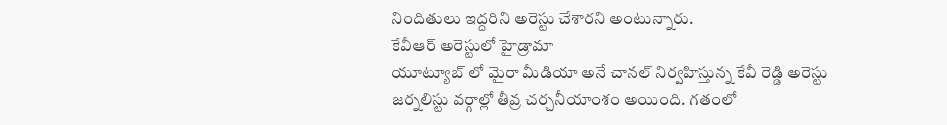నిందితులు ఇద్దరిని అరెస్టు చేశారని అంటున్నారు.
కేవీఆర్ అరెస్టులో హైడ్రామా
యూట్యూబ్ లో మైరా మీడియా అనే చానల్ నిర్వహిస్తున్న కేవీ రెడ్డి అరెస్టు జర్నలిస్టు వర్గాల్లో తీవ్ర చర్చనీయాంశం అయింది. గతంలో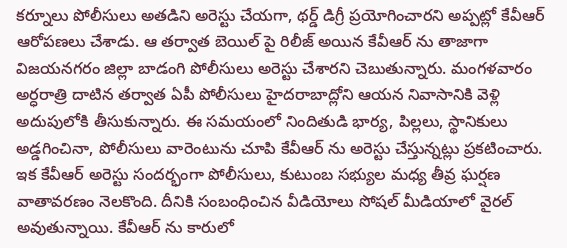కర్నూలు పోలీసులు అతడిని అరెస్టు చేయగా, థర్డ్ డిగ్రీ ప్రయోగించారని అప్పట్లో కేవీఆర్ ఆరోపణలు చేశాడు. ఆ తర్వాత బెయిల్ పై రిలీజ్ అయిన కేవీఆర్ ను తాజాగా విజయనగరం జిల్లా బాడంగి పోలీసులు అరెస్టు చేశారని చెబుతున్నారు. మంగళవారం అర్ధరాత్రి దాటిన తర్వాత ఏపీ పోలీసులు హైదరాబాద్లోని ఆయన నివాసానికి వెళ్లి అదుపులోకి తీసుకున్నారు. ఈ సమయంలో నిందితుడి భార్య, పిల్లలు, స్థానికులు అడ్డగించినా, పోలీసులు వారెంటును చూపి కేవీఆర్ ను అరెస్టు చేస్తున్నట్లు ప్రకటించారు.
ఇక కేవీఆర్ అరెస్టు సందర్భంగా పోలీసులు, కుటుంబ సభ్యుల మధ్య తీవ్ర ఘర్షణ వాతావరణం నెలకొంది. దీనికి సంబంధించిన వీడియోలు సోషల్ మీడియాలో వైరల్ అవుతున్నాయి. కేవీఆర్ ను కారులో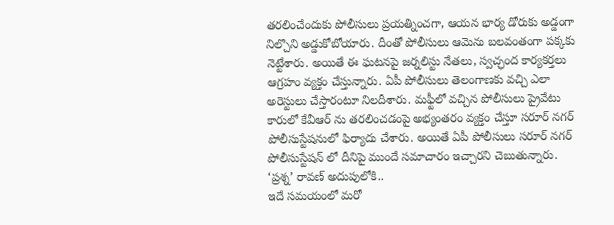తరలించేందుకు పోలీసులు ప్రయత్నించగా, ఆయన భార్య డోరుకు అడ్డంగా నిల్చొని అడ్డుకోబోయారు. దీంతో పోలీసులు ఆమెను బలవంతంగా పక్కకు నెట్టేశారు. అయితే ఈ ఘటనపై జర్నలిస్టు నేతలు, స్వచ్ఛంద కార్యకర్తలు ఆగ్రహం వ్యక్తం చేస్తున్నారు. ఏపీ పోలీసులు తెలంగాణకు వచ్చి ఎలా అరెస్టులు చేస్తారంటూ నిలదీశారు. మఫ్టీలో వచ్చిన పోలీసులు ప్రైవేటు కారులో కేవీఆర్ ను తరలించడంపై అభ్యంతరం వ్యక్తం చేస్తూ సరూర్ నగర్ పోలీసుస్టేషనులో ఫిర్యాదు చేశారు. అయితే ఏపీ పోలీసులు సరూర్ నగర్ పోలీసుస్టేషన్ లో దీనిపై ముందే సమాచారం ఇచ్చారని చెబుతున్నారు.
‘ప్రశ్న’ రావణ్ అదుపులోకి..
ఇదే సమయంలో మరో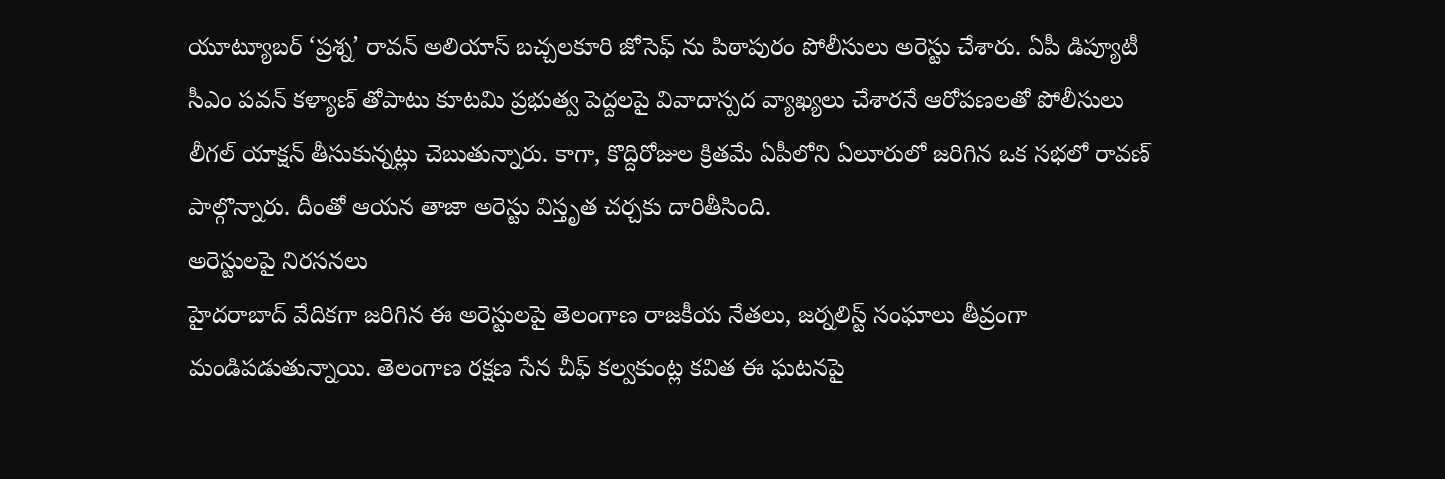యూట్యూబర్ ‘ప్రశ్న’ రావన్ అలియాస్ బచ్చలకూరి జోసెఫ్ ను పిఠాపురం పోలీసులు అరెస్టు చేశారు. ఏపీ డిప్యూటీ సీఎం పవన్ కళ్యాణ్ తోపాటు కూటమి ప్రభుత్వ పెద్దలపై వివాదాస్పద వ్యాఖ్యలు చేశారనే ఆరోపణలతో పోలీసులు లీగల్ యాక్షన్ తీసుకున్నట్లు చెబుతున్నారు. కాగా, కొద్దిరోజుల క్రితమే ఏపీలోని ఏలూరులో జరిగిన ఒక సభలో రావణ్ పాల్గొన్నారు. దీంతో ఆయన తాజా అరెస్టు విస్తృత చర్చకు దారితీసింది.
అరెస్టులపై నిరసనలు
హైదరాబాద్ వేదికగా జరిగిన ఈ అరెస్టులపై తెలంగాణ రాజకీయ నేతలు, జర్నలిస్ట్ సంఘాలు తీవ్రంగా మండిపడుతున్నాయి. తెలంగాణ రక్షణ సేన చీఫ్ కల్వకుంట్ల కవిత ఈ ఘటనపై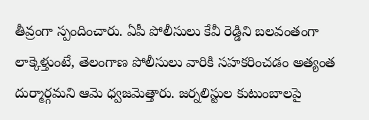తీవ్రంగా స్పందించారు. ఏపీ పోలీసులు కేవీ రెడ్డిని బలవంతంగా లాక్కెళ్తుంటే, తెలంగాణ పోలీసులు వారికి సహకరించడం అత్యంత దుర్మార్గమని ఆమె ధ్వజమెత్తారు. జర్నలిస్టుల కుటుంబాలపై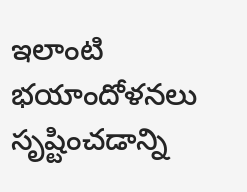ఇలాంటి భయాందోళనలు సృష్టించడాన్ని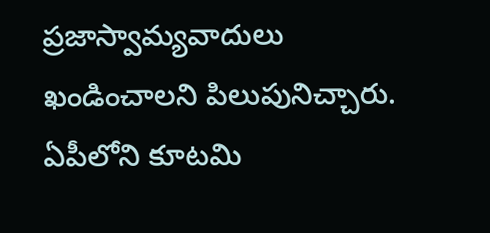ప్రజాస్వామ్యవాదులు ఖండించాలని పిలుపునిచ్చారు. ఏపీలోని కూటమి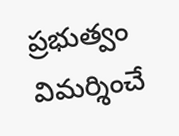ప్రభుత్వం విమర్శించే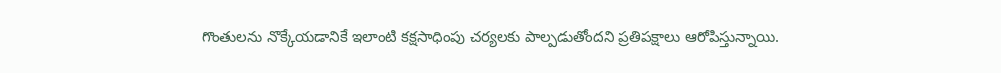గొంతులను నొక్కేయడానికే ఇలాంటి కక్షసాధింపు చర్యలకు పాల్పడుతోందని ప్రతిపక్షాలు ఆరోపిస్తున్నాయి.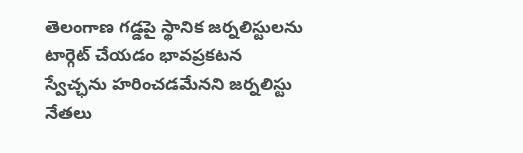తెలంగాణ గడ్డపై స్థానిక జర్నలిస్టులను టార్గెట్ చేయడం భావప్రకటన స్వేచ్ఛను హరించడమేనని జర్నలిస్టు నేతలు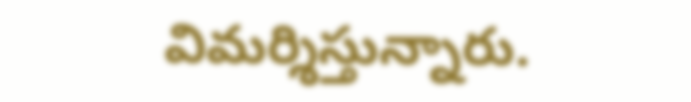విమర్శిస్తున్నారు.